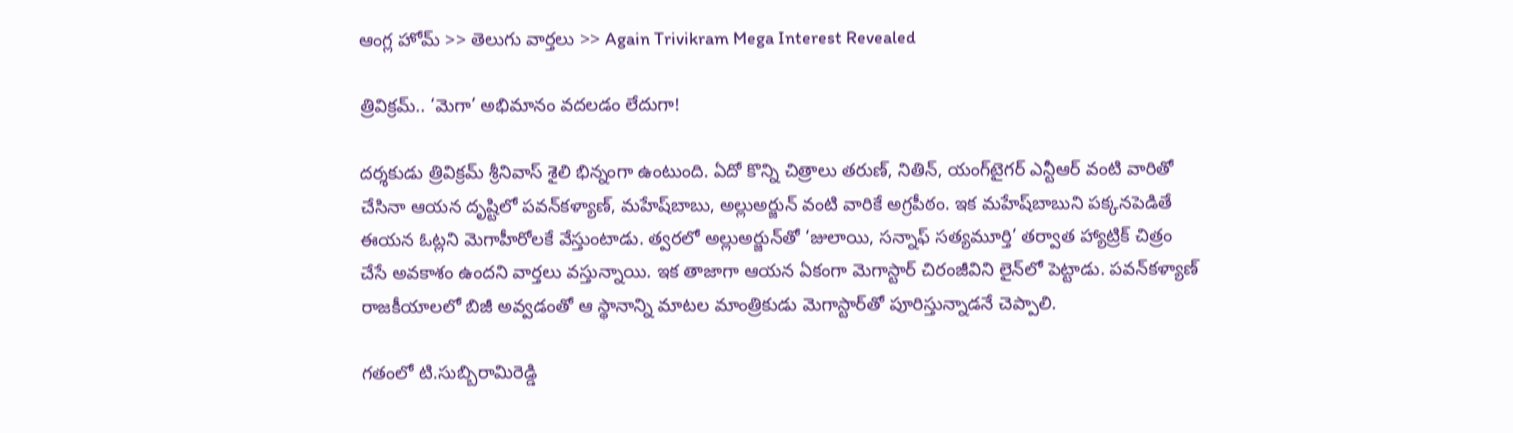ఆంగ్ల హోమ్ >> తెలుగు వార్తలు >> Again Trivikram Mega Interest Revealed

త్రివిక్రమ్.. ‘మెగా’ అభిమానం వదలడం లేదుగా!

దర్శకుడు త్రివిక్రమ్‌ శ్రీనివాస్‌ శైలి భిన్నంగా ఉంటుంది. ఏదో కొన్ని చిత్రాలు తరుణ్‌, నితిన్‌, యంగ్‌టైగర్‌ ఎన్టీఆర్‌ వంటి వారితో చేసినా ఆయన దృష్టిలో పవన్‌కళ్యాణ్‌, మహేష్‌బాబు, అల్లుఅర్జున్‌ వంటి వారికే అగ్రపీఠం. ఇక మహేష్‌బాబుని పక్కనపెడితే ఈయన ఓట్లని మెగాహీరోలకే వేస్తుంటాడు. త్వరలో అల్లుఅర్జున్‌తో ‘జులాయి, సన్నాఫ్‌ సత్యమూర్తి’ తర్వాత హ్యాట్రిక్‌ చిత్రం చేసే అవకాశం ఉందని వార్తలు వస్తున్నాయి. ఇక తాజాగా ఆయన ఏకంగా మెగాస్టార్‌ చిరంజీవిని లైన్‌లో పెట్టాడు. పవన్‌కళ్యాణ్‌ రాజకీయాలలో బిజీ అవ్వడంతో ఆ స్థానాన్ని మాటల మాంత్రికుడు మెగాస్టార్‌తో పూరిస్తున్నాడనే చెప్పాలి.

గతంలో టి.సుబ్బిరామిరెడ్డి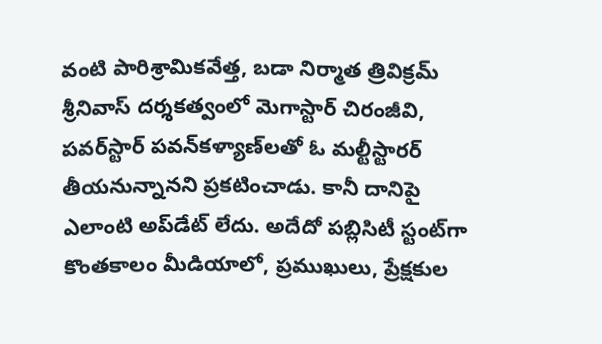వంటి పారిశ్రామికవేత్త, బడా నిర్మాత త్రివిక్రమ్‌ శ్రీనివాస్‌ దర్శకత్వంలో మెగాస్టార్‌ చిరంజీవి, పవర్‌స్టార్‌ పవన్‌కళ్యాణ్‌లతో ఓ మల్టీస్టారర్‌ తీయనున్నానని ప్రకటించాడు. కానీ దానిపై ఎలాంటి అప్‌డేట్‌ లేదు. అదేదో పబ్లిసిటీ స్టంట్‌గా కొంతకాలం మీడియాలో, ప్రముఖులు, ప్రేక్షకుల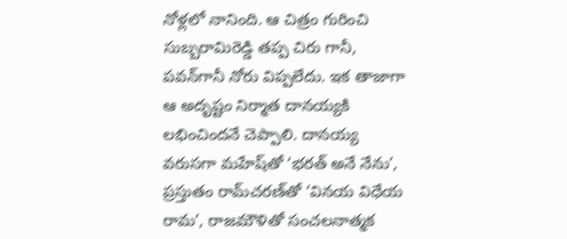నోళ్లలో నానింది. ఆ చిత్రం గురించి సుబ్బరామిరెడ్డి తప్ప చిరు గానీ, పవన్‌గానీ నోరు విప్పలేదు. ఇక తాజాగా ఆ అదృష్టం నిర్మాత దానయ్యకి లభించిందనే చెప్పాలి. దానయ్య వరుసగా మహేష్‌తో ‘భరత్‌ అనే నేను’, ప్రస్తుతం రామ్‌చరణ్‌తో ‘వినయ విధేయ రామ’, రాజమౌళితో సంచలనాత్మక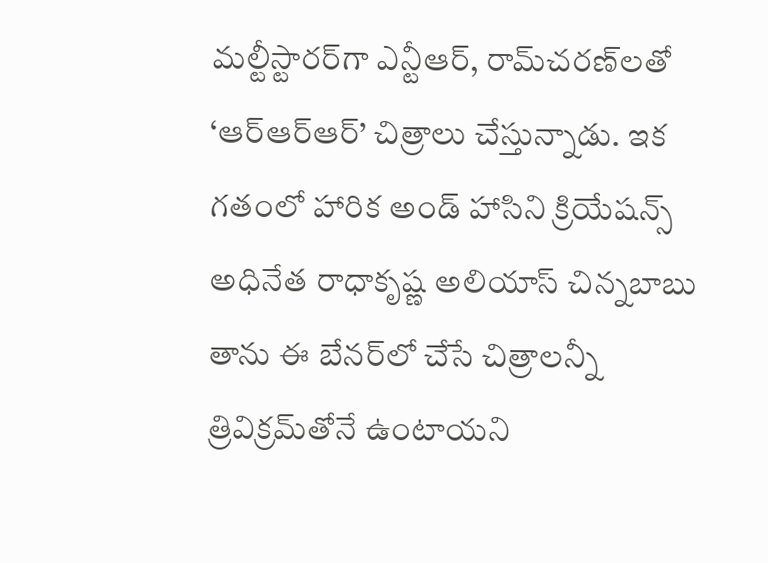మల్టీస్టారర్‌గా ఎన్టీఆర్‌, రామ్‌చరణ్‌లతో ‘ఆర్ఆర్ఆర్’ చిత్రాలు చేస్తున్నాడు. ఇక గతంలో హారిక అండ్‌ హాసిని క్రియేషన్స్‌ అధినేత రాధాకృష్ణ అలియాస్‌ చిన్నబాబు తాను ఈ బేనర్‌లో చేసే చిత్రాలన్నీ త్రివిక్రమ్‌తోనే ఉంటాయని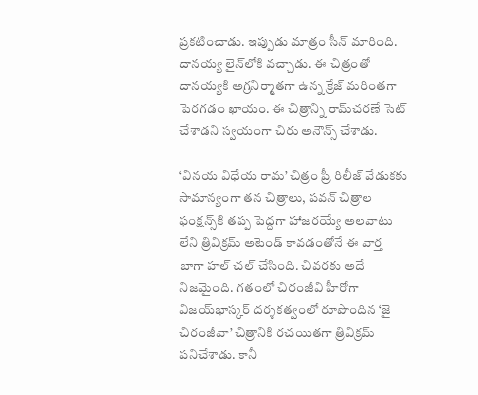ప్రకటించాడు. ఇప్పుడు మాత్రం సీన్‌ మారింది. దానయ్య లైన్‌లోకి వచ్చాడు. ఈ చిత్రంతో దానయ్యకి అగ్రనిర్మాతగా ఉన్న క్రేజ్‌ మరింతగా పెరగడం ఖాయం. ఈ చిత్రాన్ని రామ్‌చరణే సెట్‌ చేశాడని స్వయంగా చిరు అనౌన్స్‌ చేశాడు.

‘వినయ విధేయ రామ’ చిత్రం ప్రీ రిలీజ్‌ వేడుకకు సామాన్యంగా తన చిత్రాలు, పవన్‌ చిత్రాల ఫంక్షన్స్‌కి తప్ప పెద్దగా హాజరయ్యే అలవాటు లేని త్రివిక్రమ్‌ అటెండ్‌ కావడంతోనే ఈ వార్త బాగా హల్‌ చల్‌ చేసింది. చివరకు అదే నిజమైంది. గతంలో చిరంజీవి హీరోగా విజయ్‌భాస్కర్‌ దర్శకత్వంలో రూపొందిన ‘జై చిరంజీవా’ చిత్రానికి రచయితగా త్రివిక్రమ్‌ పనిచేశాడు. కానీ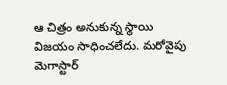ఆ చిత్రం అనుకున్న స్థాయి విజయం సాధించలేదు. మరోవైపు మెగాస్టార్‌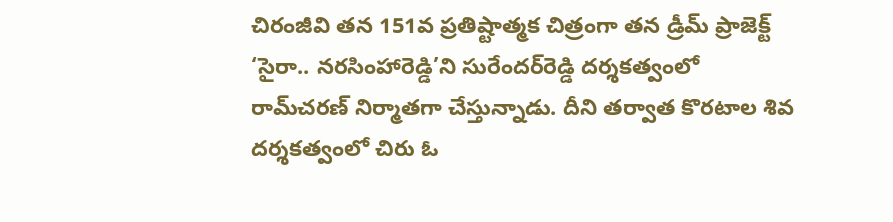చిరంజీవి తన 151వ ప్రతిష్టాత్మక చిత్రంగా తన డ్రీమ్‌ ప్రాజెక్ట్‌ ‘సైరా.. నరసింహారెడ్డి’ని సురేందర్‌రెడ్డి దర్శకత్వంలో రామ్‌చరణ్‌ నిర్మాతగా చేస్తున్నాడు. దీని తర్వాత కొరటాల శివ దర్శకత్వంలో చిరు ఓ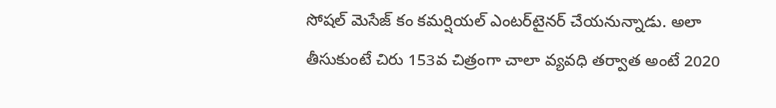సోషల్‌ మెసేజ్‌ కం కమర్షియల్‌ ఎంటర్‌టైనర్‌ చేయనున్నాడు. అలా తీసుకుంటే చిరు 153వ చిత్రంగా చాలా వ్యవధి తర్వాత అంటే 2020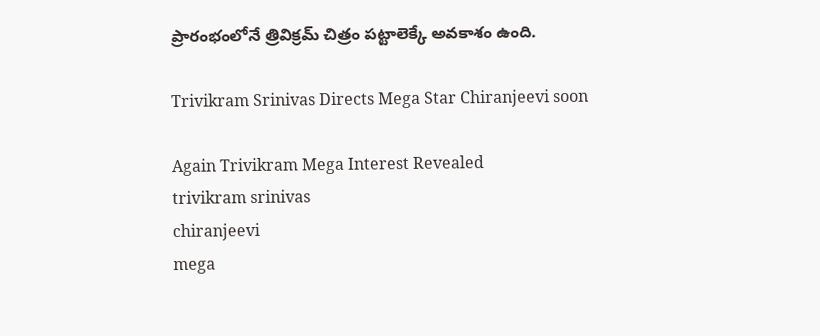ప్రారంభంలోనే త్రివిక్రమ్‌ చిత్రం పట్టాలెక్కే అవకాశం ఉంది.

Trivikram Srinivas Directs Mega Star Chiranjeevi soon

Again Trivikram Mega Interest Revealed
trivikram srinivas
chiranjeevi
mega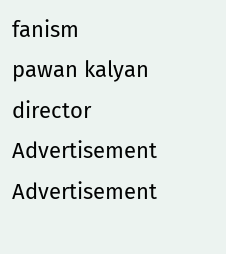fanism
pawan kalyan
director
Advertisement
Advertisement